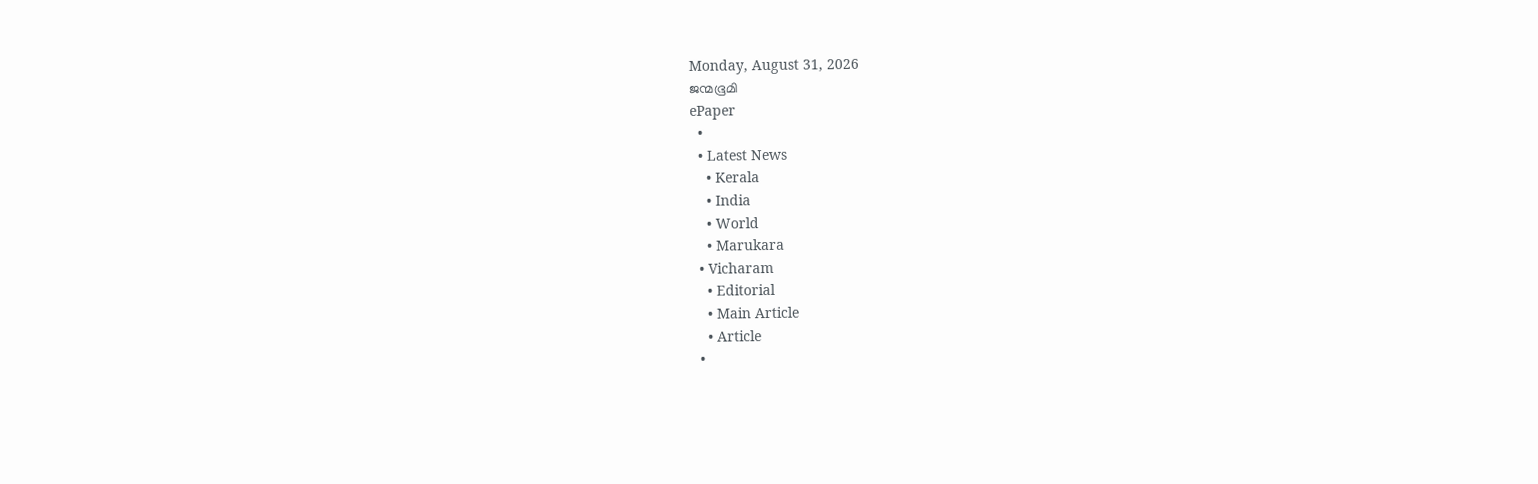Monday, August 31, 2026
ജന്മഭൂമി
ePaper
  •
  • Latest News
    • Kerala
    • India
    • World
    • Marukara
  • Vicharam
    • Editorial
    • Main Article
    • Article
  •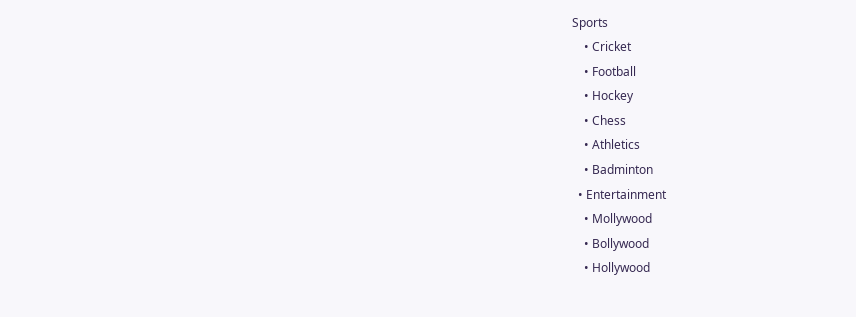Sports
    • Cricket
    • Football
    • Hockey
    • Chess
    • Athletics
    • Badminton
  • Entertainment
    • Mollywood
    • Bollywood
    • Hollywood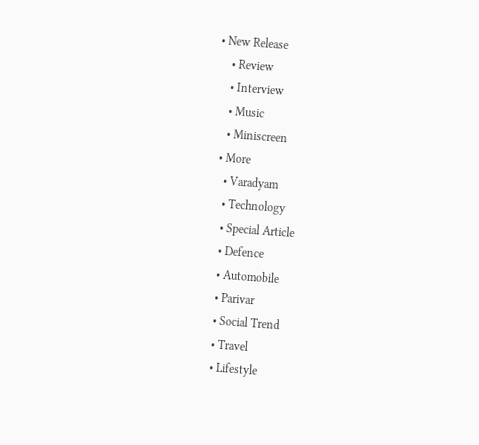• New Release
    • Review
    • Interview
    • Music
    • Miniscreen
  • More
    • Varadyam
    • Technology
    • Special Article
    • Defence
    • Automobile
    • Parivar
    • Social Trend
    • Travel
    • Lifestyle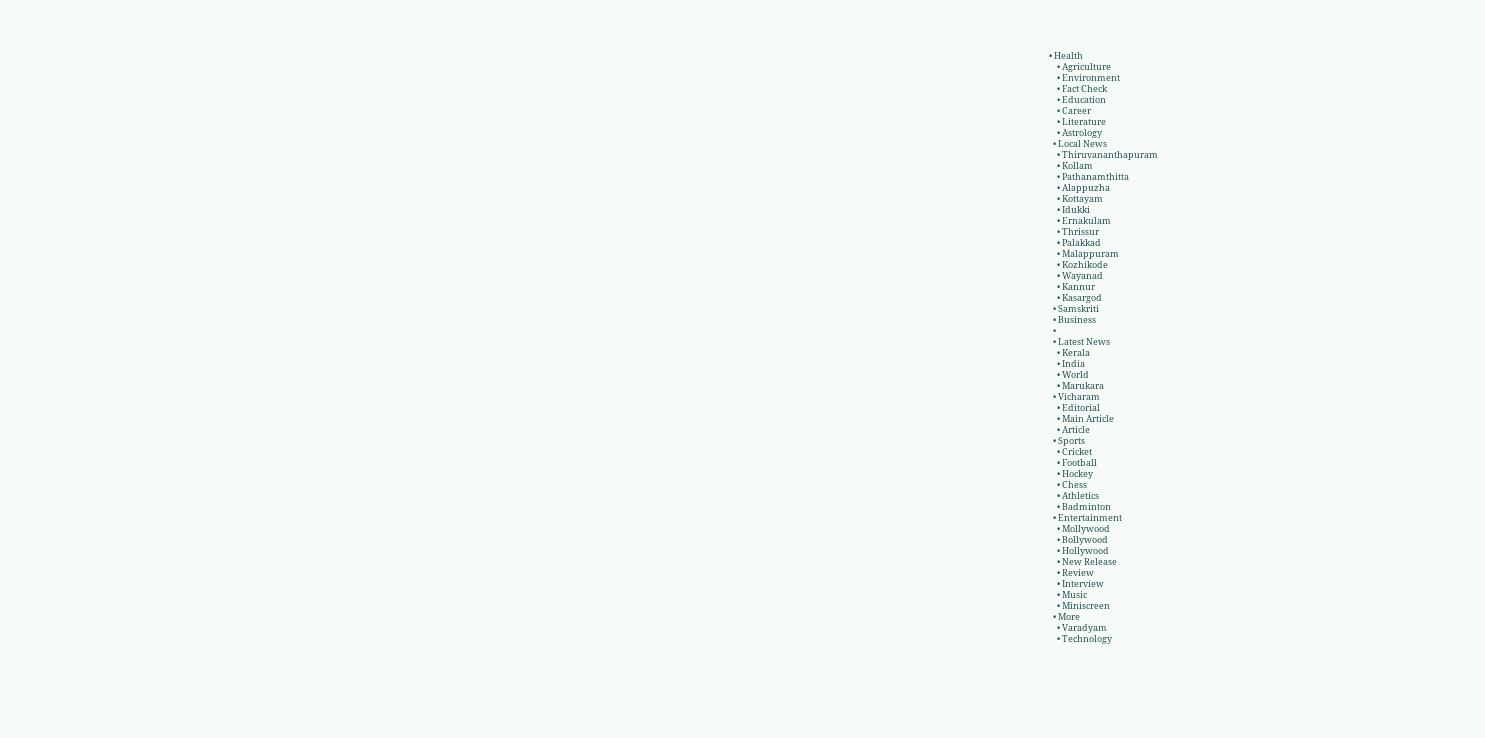• Health
    • Agriculture
    • Environment
    • Fact Check
    • Education
    • Career
    • Literature
    • Astrology
  • Local News
    • Thiruvananthapuram
    • Kollam
    • Pathanamthitta
    • Alappuzha
    • Kottayam
    • Idukki
    • Ernakulam
    • Thrissur
    • Palakkad
    • Malappuram
    • Kozhikode
    • Wayanad
    • Kannur
    • Kasargod
  • Samskriti
  • Business
  •
  • Latest News
    • Kerala
    • India
    • World
    • Marukara
  • Vicharam
    • Editorial
    • Main Article
    • Article
  • Sports
    • Cricket
    • Football
    • Hockey
    • Chess
    • Athletics
    • Badminton
  • Entertainment
    • Mollywood
    • Bollywood
    • Hollywood
    • New Release
    • Review
    • Interview
    • Music
    • Miniscreen
  • More
    • Varadyam
    • Technology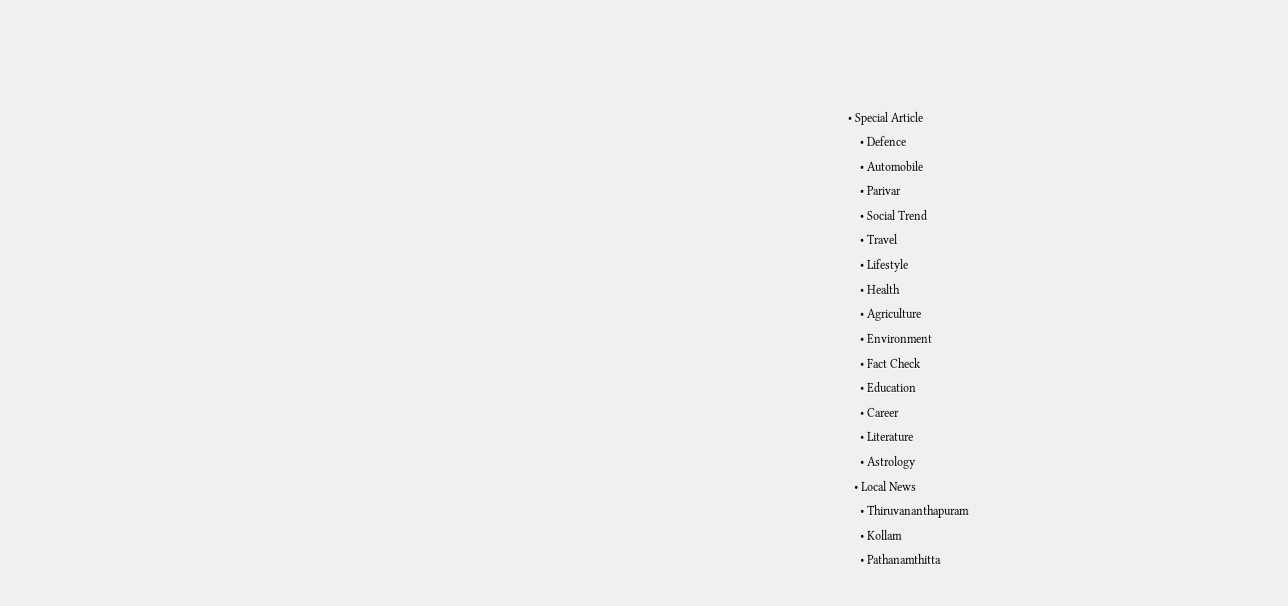• Special Article
    • Defence
    • Automobile
    • Parivar
    • Social Trend
    • Travel
    • Lifestyle
    • Health
    • Agriculture
    • Environment
    • Fact Check
    • Education
    • Career
    • Literature
    • Astrology
  • Local News
    • Thiruvananthapuram
    • Kollam
    • Pathanamthitta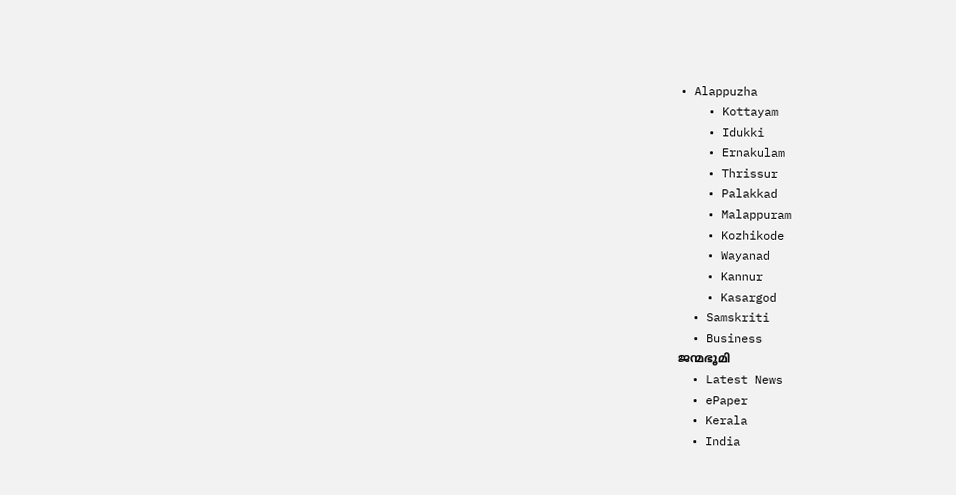• Alappuzha
    • Kottayam
    • Idukki
    • Ernakulam
    • Thrissur
    • Palakkad
    • Malappuram
    • Kozhikode
    • Wayanad
    • Kannur
    • Kasargod
  • Samskriti
  • Business
ജന്മഭൂമി
  • Latest News
  • ePaper
  • Kerala
  • India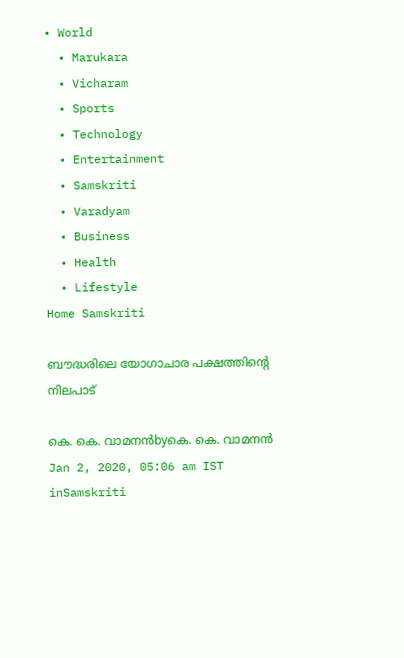• World
  • Marukara
  • Vicharam
  • Sports
  • Technology
  • Entertainment
  • Samskriti
  • Varadyam
  • Business
  • Health
  • Lifestyle
Home Samskriti

ബൗദ്ധരിലെ യോഗാചാര പക്ഷത്തിന്റെ നിലപാട്

കെ. കെ. വാമനന്‍byകെ. കെ. വാമനന്‍
Jan 2, 2020, 05:06 am IST
inSamskriti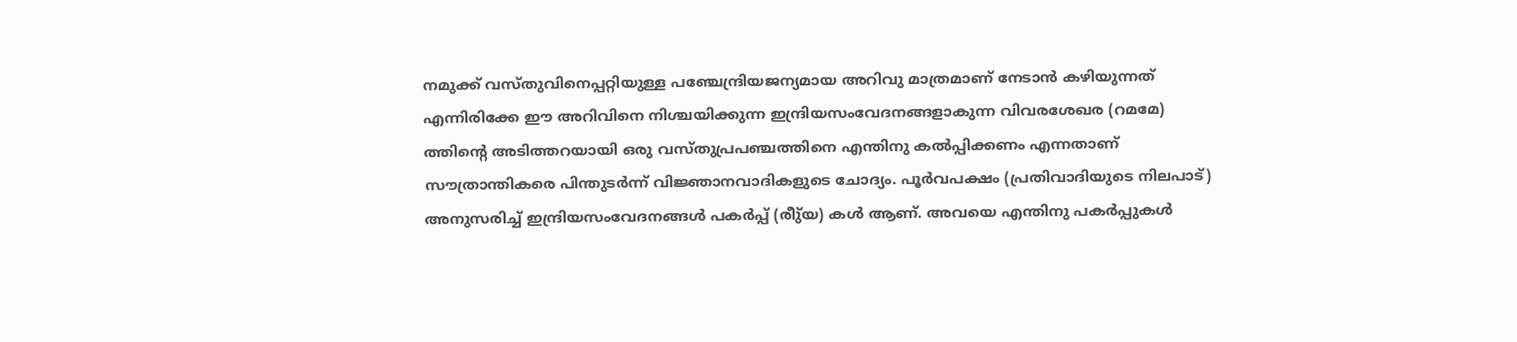നമുക്ക് വസ്തുവിനെപ്പറ്റിയുള്ള പഞ്ചേന്ദ്രിയജന്യമായ അറിവു മാത്രമാണ് നേടാന്‍ കഴിയുന്നത് എന്നിരിക്കേ ഈ അറിവിനെ നിശ്ചയിക്കുന്ന ഇന്ദ്രിയസംവേദനങ്ങളാകുന്ന വിവരശേഖര (റമമേ) ത്തിന്റെ അടിത്തറയായി ഒരു വസ്തുപ്രപഞ്ചത്തിനെ എന്തിനു കല്‍പ്പിക്കണം എന്നതാണ് സൗത്രാന്തികരെ പിന്തുടര്‍ന്ന് വിജ്ഞാനവാദികളുടെ ചോദ്യം. പൂര്‍വപക്ഷം (പ്രതിവാദിയുടെ നിലപാട്) അനുസരിച്ച് ഇന്ദ്രിയസംവേദനങ്ങള്‍ പകര്‍പ്പ് (രീു്യ) കള്‍ ആണ്. അവയെ എന്തിനു പകര്‍പ്പുകള്‍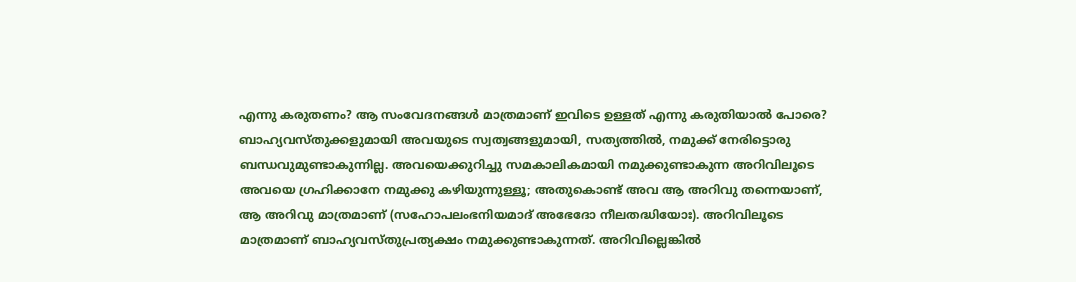എന്നു കരുതണം? ആ സംവേദനങ്ങള്‍ മാത്രമാണ് ഇവിടെ ഉള്ളത് എന്നു കരുതിയാല്‍ പോരെ? ബാഹ്യവസ്തുക്കളുമായി അവയുടെ സ്വത്വങ്ങളുമായി, സത്യത്തില്‍, നമുക്ക് നേരിട്ടൊരു ബന്ധവുമുണ്ടാകുന്നില്ല. അവയെക്കുറിച്ചു സമകാലികമായി നമുക്കുണ്ടാകുന്ന അറിവിലൂടെ അവയെ ഗ്രഹിക്കാനേ നമുക്കു കഴിയുന്നുള്ളൂ; അതുകൊണ്ട് അവ ആ അറിവു തന്നെയാണ്, ആ അറിവു മാത്രമാണ് (സഹോപലംഭനിയമാദ് അഭേദോ നീലതദ്ധിയോഃ). അറിവിലൂടെ മാത്രമാണ് ബാഹ്യവസ്തുപ്രത്യക്ഷം നമുക്കുണ്ടാകുന്നത്. അറിവില്ലെങ്കില്‍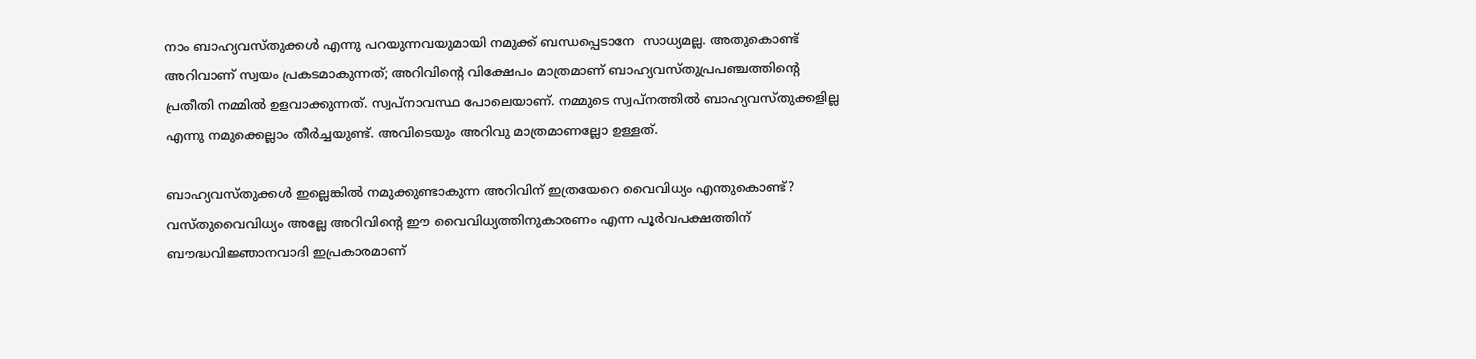നാം ബാഹ്യവസ്തുക്കള്‍ എന്നു പറയുന്നവയുമായി നമുക്ക് ബന്ധപ്പെടാനേ  സാധ്യമല്ല. അതുകൊണ്ട് അറിവാണ് സ്വയം പ്രകടമാകുന്നത്; അറിവിന്റെ വിക്ഷേപം മാത്രമാണ് ബാഹ്യവസ്തുപ്രപഞ്ചത്തിന്റെ പ്രതീതി നമ്മില്‍ ഉളവാക്കുന്നത്. സ്വപ്നാവസ്ഥ പോലെയാണ്. നമ്മുടെ സ്വപ്നത്തില്‍ ബാഹ്യവസ്തുക്കളില്ല എന്നു നമുക്കെല്ലാം തീര്‍ച്ചയുണ്ട്. അവിടെയും അറിവു മാത്രമാണല്ലോ ഉള്ളത്.

ബാഹ്യവസ്തുക്കള്‍ ഇല്ലെങ്കില്‍ നമുക്കുണ്ടാകുന്ന അറിവിന് ഇത്രയേറെ വൈവിധ്യം എന്തുകൊണ്ട്? വസ്തുവൈവിധ്യം അല്ലേ അറിവിന്റെ ഈ വൈവിധ്യത്തിനുകാരണം എന്ന പൂര്‍വപക്ഷത്തിന് ബൗദ്ധവിജ്ഞാനവാദി ഇപ്രകാരമാണ്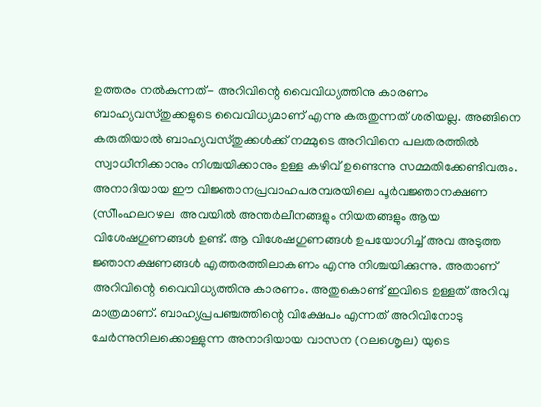ഉത്തരം നല്‍കുന്നത്- അറിവിന്റെ വൈവിധ്യത്തിനു കാരണം ബാഹ്യവസ്തുക്കളുടെ വൈവിധ്യമാണ് എന്നു കരുതുന്നത് ശരിയല്ല. അങ്ങിനെ കരുതിയാല്‍ ബാഹ്യവസ്തുക്കള്‍ക്ക് നമ്മുടെ അറിവിനെ പലതരത്തില്‍ സ്വാധീനിക്കാനും നിശ്ചയിക്കാനും ഉള്ള കഴിവ് ഉണ്ടെന്നു സമ്മതിക്കേണ്ടിവരും. അനാദിയായ ഈ വിജ്ഞാനപ്രവാഹപരമ്പരയിലെ പൂര്‍വജ്ഞാനക്ഷണ (സിീംഹലറഴല  അവയില്‍ അന്തര്‍ലീനങ്ങളും നിയതങ്ങളും ആയ വിശേഷഗുണങ്ങള്‍ ഉണ്ട്. ആ വിശേഷഗുണങ്ങള്‍ ഉപയോഗിച്ച് അവ അടുത്ത ജ്ഞാനക്ഷണങ്ങള്‍ എത്തരത്തിലാകണം എന്നു നിശ്ചയിക്കുന്നു. അതാണ് അറിവിന്റെ വൈവിധ്യത്തിനു കാരണം. അതുകൊണ്ട് ഇവിടെ ഉള്ളത് അറിവു മാത്രമാണ്. ബാഹ്യപ്രപഞ്ചത്തിന്റെ വിക്ഷേപം എന്നത് അറിവിനോടു ചേര്‍ന്നുനിലക്കൊള്ളുന്ന അനാദിയായ വാസന (റലശെൃല) യുടെ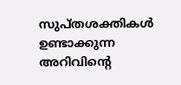സുപ്തശക്തികള്‍ ഉണ്ടാക്കുന്ന അറിവിന്റെ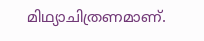മിഥ്യാചിത്രണമാണ്.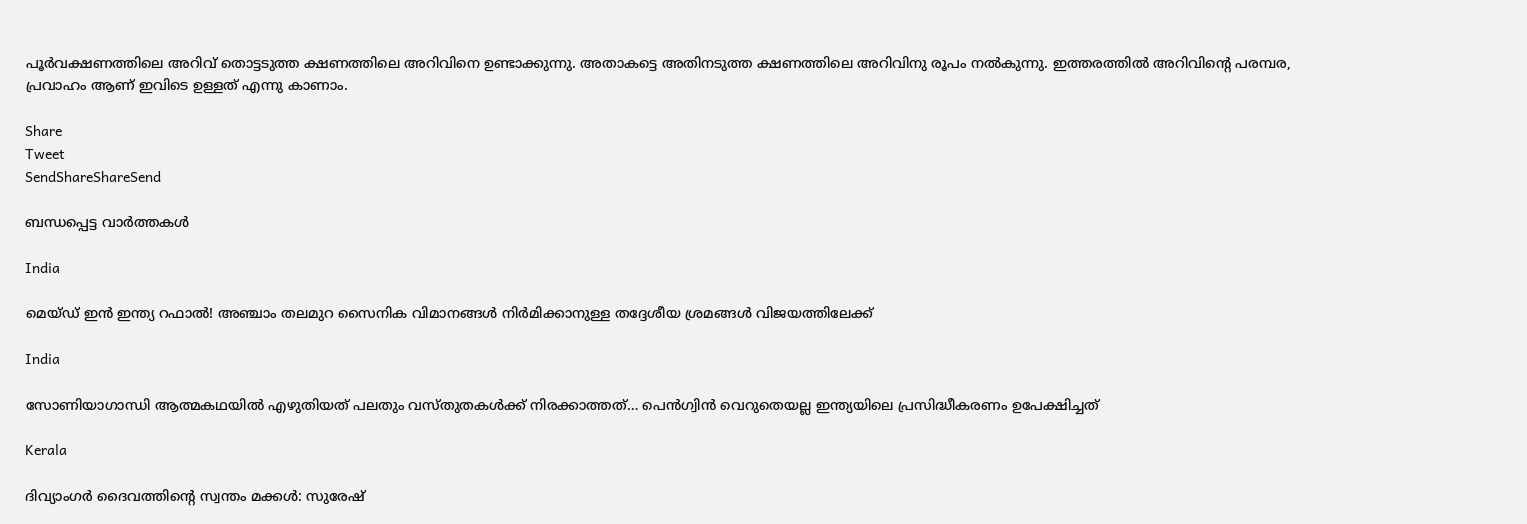പൂര്‍വക്ഷണത്തിലെ അറിവ് തൊട്ടടുത്ത ക്ഷണത്തിലെ അറിവിനെ ഉണ്ടാക്കുന്നു. അതാകട്ടെ അതിനടുത്ത ക്ഷണത്തിലെ അറിവിനു രൂപം നല്‍കുന്നു. ഇത്തരത്തില്‍ അറിവിന്റെ പരമ്പര, പ്രവാഹം ആണ് ഇവിടെ ഉള്ളത് എന്നു കാണാം.

Share
Tweet
SendShareShareSend

ബന്ധപ്പെട്ട വാര്‍ത്തകള്‍

India

മെയ്ഡ് ഇന്‍ ഇന്ത്യ റഫാല്‍! അഞ്ചാം തലമുറ സൈനിക വിമാനങ്ങള്‍ നിര്‍മിക്കാനുള്ള തദ്ദേശീയ ശ്രമങ്ങള്‍ വിജയത്തിലേക്ക്

India

സോണിയാഗാന്ധി ആത്മകഥയില്‍ എഴുതിയത് പലതും വസ്തുതകള്‍ക്ക് നിരക്കാത്തത്… പെന്‍ഗ്വിന്‍ വെറുതെയല്ല ഇന്ത്യയിലെ പ്രസിദ്ധീകരണം ഉപേക്ഷിച്ചത്

Kerala

ദിവ്യാംഗര്‍ ദൈവത്തിന്റെ സ്വന്തം മക്കള്‍: സുരേഷ്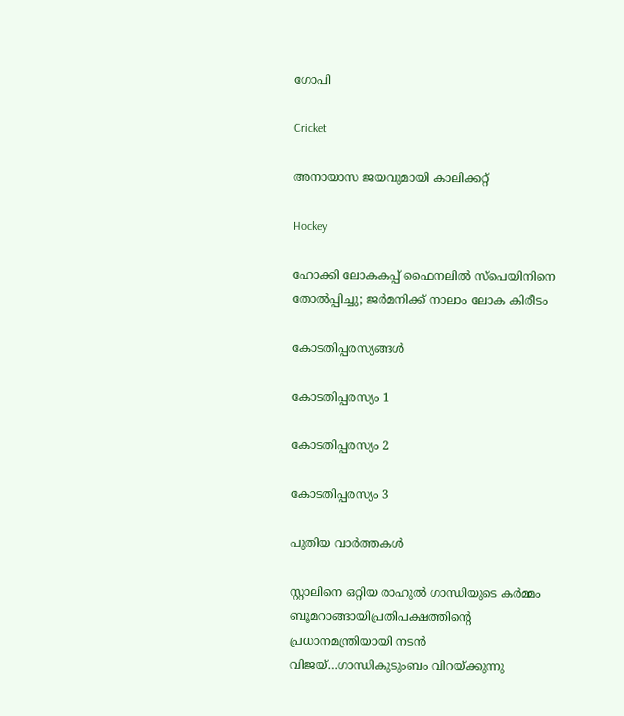ഗോപി

Cricket

അനായാസ ജയവുമായി കാലിക്കറ്റ്

Hockey

ഹോക്കി ലോകകപ്പ് ഫൈനലില്‍ സ്‌പെയിനിനെ തോല്‍പ്പിച്ചു; ജര്‍മനിക്ക് നാലാം ലോക കിരീടം

കോടതിപ്പരസ്യങ്ങള്‍

കോടതിപ്പരസ്യം 1

കോടതിപ്പരസ്യം 2

കോടതിപ്പരസ്യം 3

പുതിയ വാര്‍ത്തകള്‍

സ്റ്റാലിനെ ഒറ്റിയ രാഹുല്‍ ഗാന്ധിയുടെ കര്‍മ്മം ബൂമറാങ്ങായിപ്രതിപക്ഷത്തിന്റെ പ്രധാനമന്ത്രിയായി നടന്‍ വിജയ്…ഗാന്ധികുടുംബം വിറയ്‌ക്കുന്നു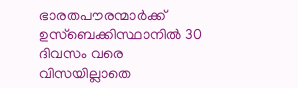ഭാരതപൗരന്മാര്‍ക്ക് ഉസ്ബെക്കിസ്ഥാനില്‍ 30 ദിവസം വരെ വിസയില്ലാതെ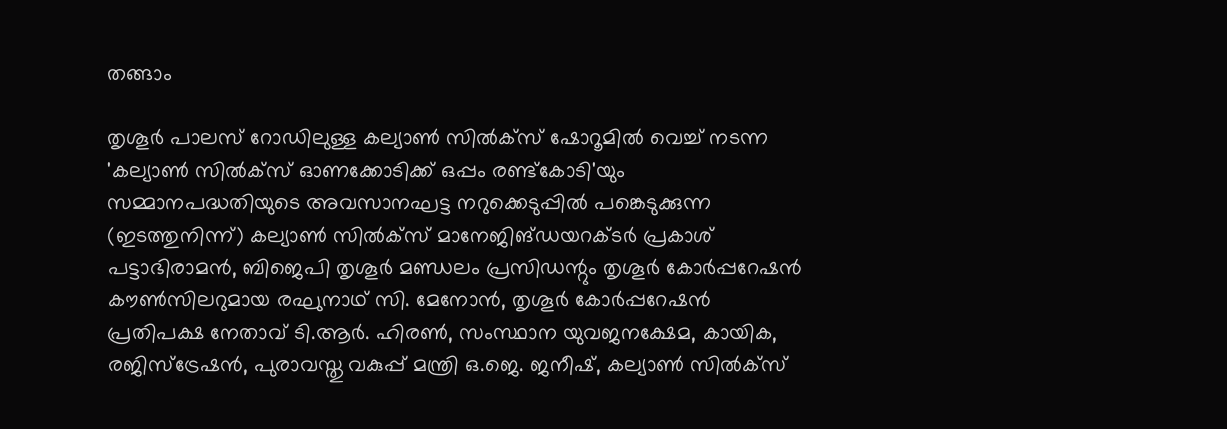തങ്ങാം

തൃശൂര്‍ പാലസ് റോഡിലുള്ള കല്യാണ്‍ സില്‍ക്‌സ് ഷോറൂമില്‍ വെച്ച് നടന്ന 'കല്യാണ്‍ സില്‍ക്‌സ് ഓണക്കോടിക്ക് ഒപ്പം രണ്ട്‌കോടി'യും സമ്മാനപദ്ധതിയുടെ അവസാനഘട്ട നറുക്കെടുപ്പില്‍ പങ്കെടുക്കുന്ന (ഇടത്തുനിന്ന്) കല്യാണ്‍ സില്‍ക്‌സ് മാനേജിങ്ഡയറക്ടര്‍ പ്രകാശ് പട്ടാഭിരാമന്‍, ബിജെപി തൃശൂര്‍ മണ്ഡലം പ്രസിഡന്റും തൃശൂര്‍ കോര്‍പ്പറേഷന്‍ കൗണ്‍സിലറുമായ രഘുനാഥ് സി. മേനോന്‍, തൃശൂര്‍ കോര്‍പ്പറേഷന്‍ പ്രതിപക്ഷ നേതാവ് ടി.ആര്‍. ഹിരണ്‍, സംസ്ഥാന യുവജനക്ഷേമ, കായിക, രജിസ്‌ട്രേഷന്‍, പുരാവസ്തു വകുപ്പ് മന്ത്രി ഒ.ജെ. ജനീഷ്, കല്യാണ്‍ സില്‍ക്‌സ്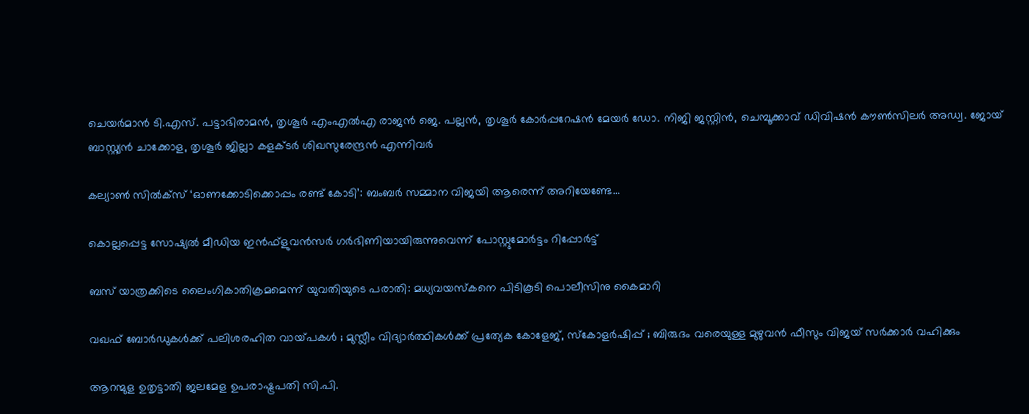ചെയര്‍മാന്‍ ടി.എസ്. പട്ടാഭിരാമന്‍, തൃശൂര്‍ എംഎല്‍എ രാജന്‍ ജെ. പല്ലന്‍, തൃശൂര്‍ കോര്‍പ്പറേഷന്‍ മേയര്‍ ഡോ. നിജി ജസ്റ്റിന്‍, ചെമ്പൂക്കാവ് ഡിവിഷന്‍ കൗണ്‍സിലര്‍ അഡ്വ. ജോയ് ബാസ്റ്റ്യന്‍ ചാക്കോള, തൃശൂര്‍ ജില്ലാ കളക്ടര്‍ ശിഖസുരേന്ദ്രന്‍ എന്നിവര്‍

കല്യാണ്‍ സില്‍ക്‌സ് ‘ഓണക്കോടിക്കൊപ്പം രണ്ട് കോടി’: ബംബര്‍ സമ്മാന വിജയി ആരെന്ന് അറിയേണ്ടേ…

കൊല്ലപ്പെട്ട സോഷ്യല്‍ മീഡിയ ഇന്‍ഫ്‌ളുവന്‍സര്‍ ഗര്‍ഭിണിയായിരുന്നുവെന്ന് പോസ്റ്റുമോര്‍ട്ടം റിപ്പോര്‍ട്ട്

ബസ് യാത്രക്കിടെ ലൈംഗികാതിക്രമമെന്ന് യുവതിയുടെ പരാതി: മധ്യവയസ്‌കനെ പിടികൂടി പൊലീസിനു കൈമാറി

വഖഫ് ബോർഡുകൾക്ക് പലിശരഹിത വായ്‌പകൾ ; മുസ്ലീം വിദ്യാർത്ഥികൾക്ക് പ്രത്യേക കോളേജ്, സ്കോളർഷിപ്പ് ; ബിരുദം വരെയുള്ള മുഴുവൻ ഫീസും വിജയ് സർക്കാർ വഹിക്കും

ആറന്മുള ഉതൃട്ടാതി ജലമേള ഉപരാഷ്ട്രപതി സി.പി.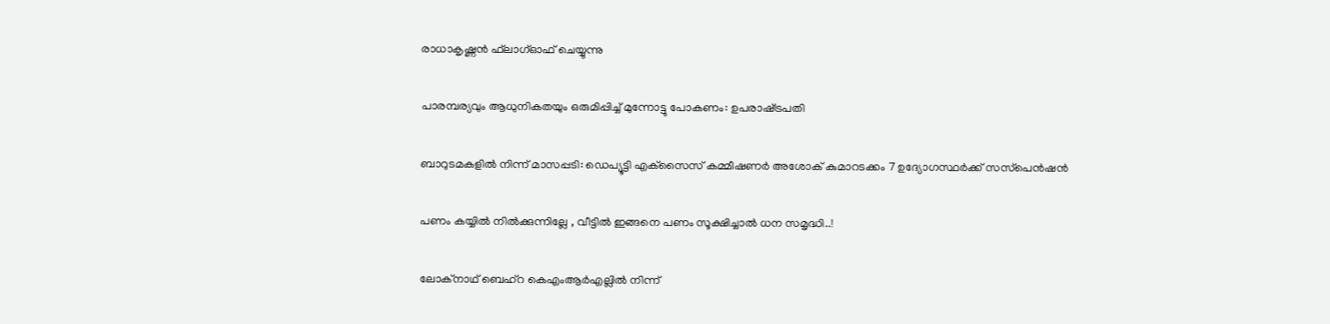രാധാകൃഷ്ണന്‍ ഫ്‌ലാഗ്ഓഫ് ചെയ്യുന്നു

പാരമ്പര്യവും ആധുനികതയും ഒരുമിപ്പിച്ച് മുന്നോട്ടു പോകണം: ഉപരാഷ്‌ട്രപതി

ബാറുടമകളില്‍ നിന്ന് മാസപ്പടി: ഡെപ്യൂട്ടി എക്‌സൈസ് കമ്മീഷണര്‍ അശോക് കുമാറടക്കം 7 ഉദ്യോഗസ്ഥര്‍ക്ക് സസ്‌പെന്‍ഷന്‍

പണം കയ്യിൽ നിൽക്കുന്നില്ലേ , വീട്ടിൽ ഇങ്ങനെ പണം സൂക്ഷിച്ചാൽ ധന സമൃദ്ധി..!

ലോക്‌നാഥ് ബെഹ്‌റ കെഎംആര്‍എല്ലില്‍ നിന്ന്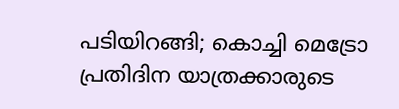പടിയിറങ്ങി; കൊച്ചി മെട്രോ പ്രതിദിന യാത്രക്കാരുടെ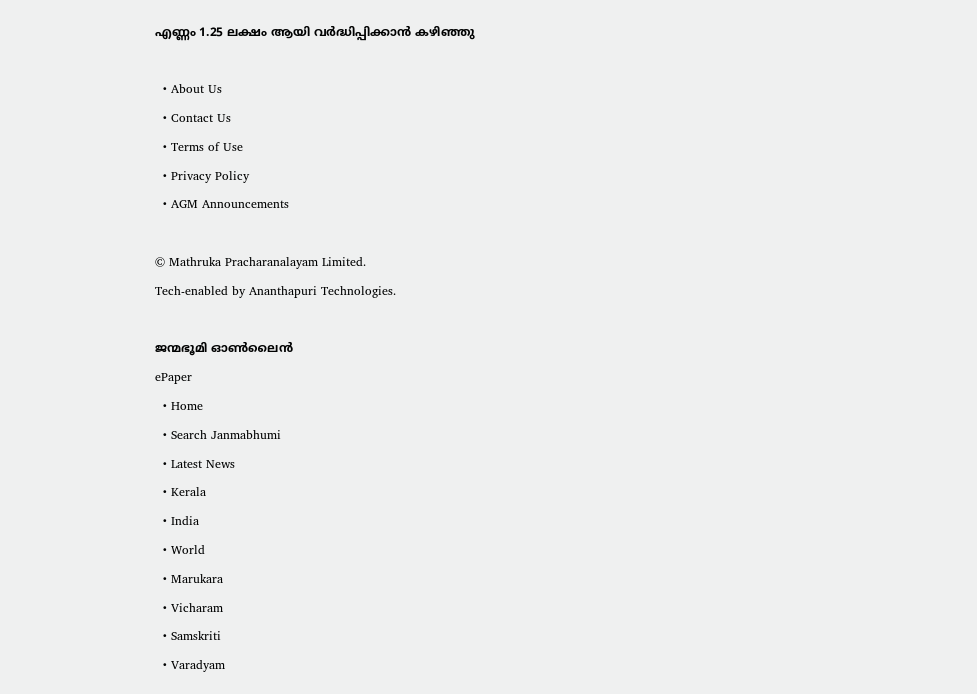എണ്ണം 1.25 ലക്ഷം ആയി വര്‍ദ്ധിപ്പിക്കാന്‍ കഴിഞ്ഞു

  • About Us
  • Contact Us
  • Terms of Use
  • Privacy Policy
  • AGM Announcements

© Mathruka Pracharanalayam Limited.
Tech-enabled by Ananthapuri Technologies.

ജന്മഭൂമി ഓണ്‍ലൈന്‍
ePaper
  • Home
  • Search Janmabhumi
  • Latest News
  • Kerala
  • India
  • World
  • Marukara
  • Vicharam
  • Samskriti
  • Varadyam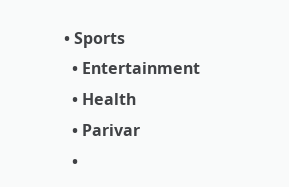• Sports
  • Entertainment
  • Health
  • Parivar
  •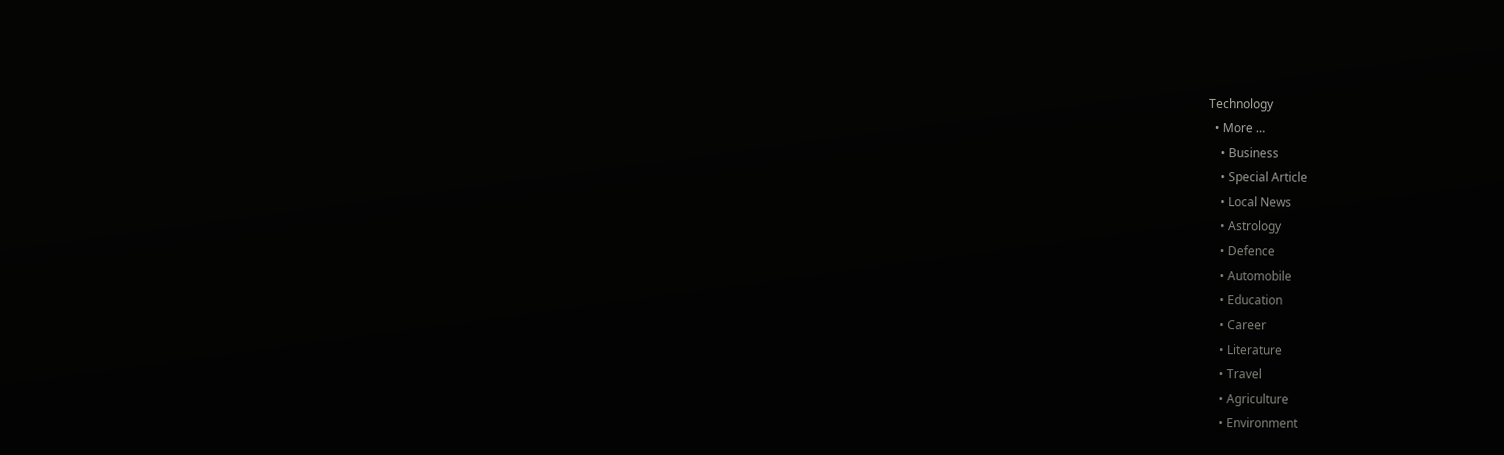Technology
  • More …
    • Business
    • Special Article
    • Local News
    • Astrology
    • Defence
    • Automobile
    • Education
    • Career
    • Literature
    • Travel
    • Agriculture
    • Environment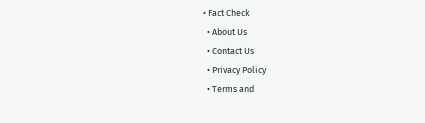• Fact Check
  • About Us
  • Contact Us
  • Privacy Policy
  • Terms and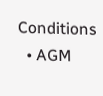Conditions
  • AGM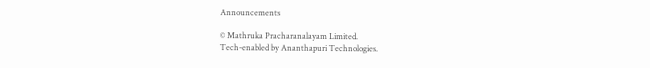Announcements

© Mathruka Pracharanalayam Limited.
Tech-enabled by Ananthapuri Technologies.